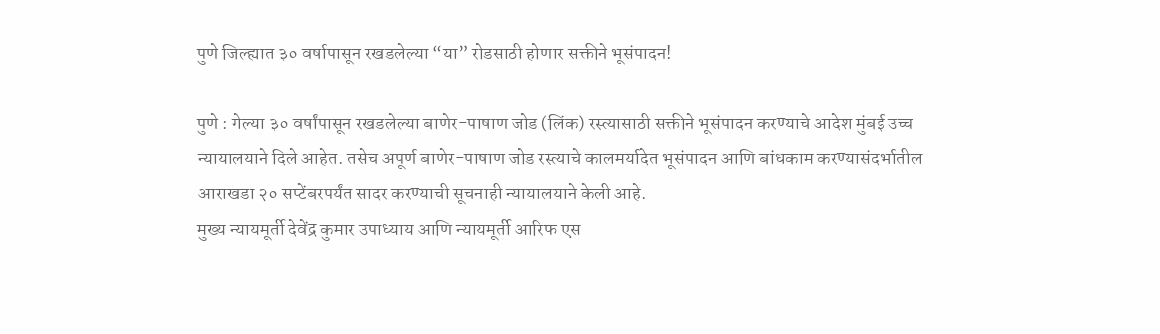पुणे जिल्ह्यात ३० वर्षापासून रखडलेल्या “या” रोडसाठी होणार सक्तीने भूसंपादन!

पुणे : गेल्या ३० वर्षांपासून रखडलेल्या बाणेर-पाषाण जोड (लिंक) रस्त्यासाठी सक्तीने भूसंपादन करण्याचे आदेश मुंबई उच्च न्यायालयाने दिले आहेत. तसेच अपूर्ण बाणेर-पाषाण जोड रस्त्याचे कालमर्यादेत भूसंपादन आणि बांधकाम करण्यासंदर्भातील आराखडा २० सप्टेंबरपर्यंत सादर करण्याची सूचनाही न्यायालयाने केली आहे.
मुख्य न्यायमूर्ती देवेंद्र कुमार उपाध्याय आणि न्यायमूर्ती आरिफ एस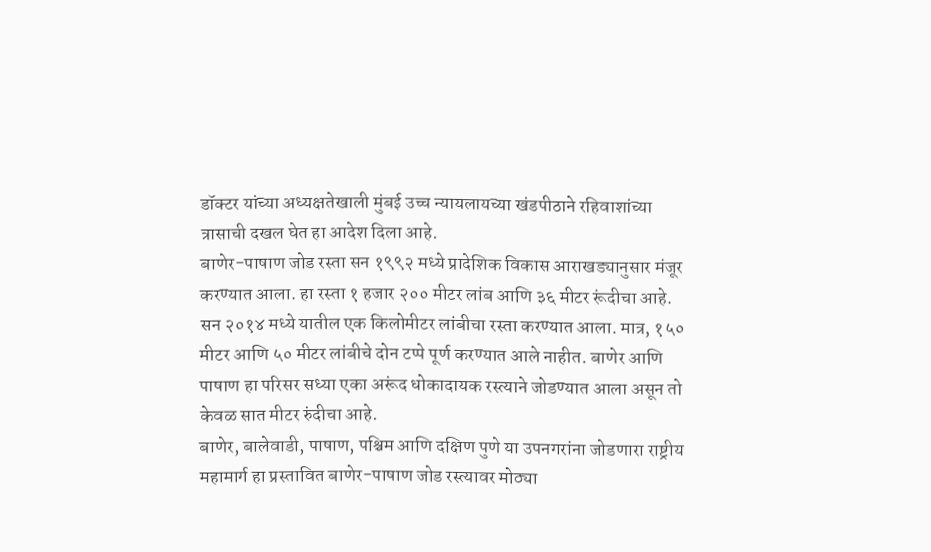डॉक्टर यांच्या अध्यक्षतेखाली मुंबई उच्च न्यायलायच्या खंडपीठाने रहिवाशांच्या त्रासाची दखल घेत हा आदेश दिला आहे.
बाणेर-पाषाण जोड रस्ता सन १९९२ मध्ये प्रादेशिक विकास आराखड्यानुसार मंजूर करण्यात आला. हा रस्ता १ हजार २०० मीटर लांब आणि ३६ मीटर रूंदीचा आहे. सन २०१४ मध्ये यातील एक किलोमीटर लांबीचा रस्ता करण्यात आला. मात्र, १५० मीटर आणि ५० मीटर लांबीचे दोन टप्पे पूर्ण करण्यात आले नाहीत. बाणेर आणि पाषाण हा परिसर सध्या एका अरूंद धोकादायक रस्त्याने जोडण्यात आला असून तो केवळ सात मीटर रुंदीचा आहे.
बाणेर, बालेवाडी, पाषाण, पश्चिम आणि दक्षिण पुणे या उपनगरांना जोडणारा राष्ट्रीय महामार्ग हा प्रस्तावित बाणेर-पाषाण जोड रस्त्यावर मोठ्या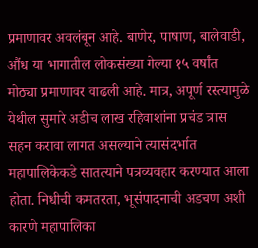प्रमाणावर अवलंबून आहे. बाणेर, पाषाण, बालेवाडी, औंध या भागातील लोकसंख्या गेल्या १५ वर्षांत मोठ्या प्रमाणावर वाढली आहे. मात्र, अपूर्ण रस्त्यामुळे येथील सुमारे अडीच लाख रहिवाशांना प्रचंड त्रास सहन करावा लागत असल्याने त्यासंदर्भात महापालिकेकडे सातत्याने पत्रव्यवहार करण्यात आला होता. निधीची कमतरता, भूसंपादनाची अडचण अशी कारणे महापालिका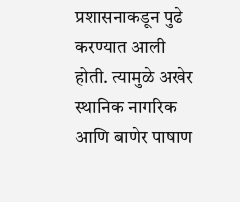प्रशासनाकडून पुढे करण्यात आली होती. त्यामुळे अखेर स्थानिक नागरिक आणि बाणेर पाषाण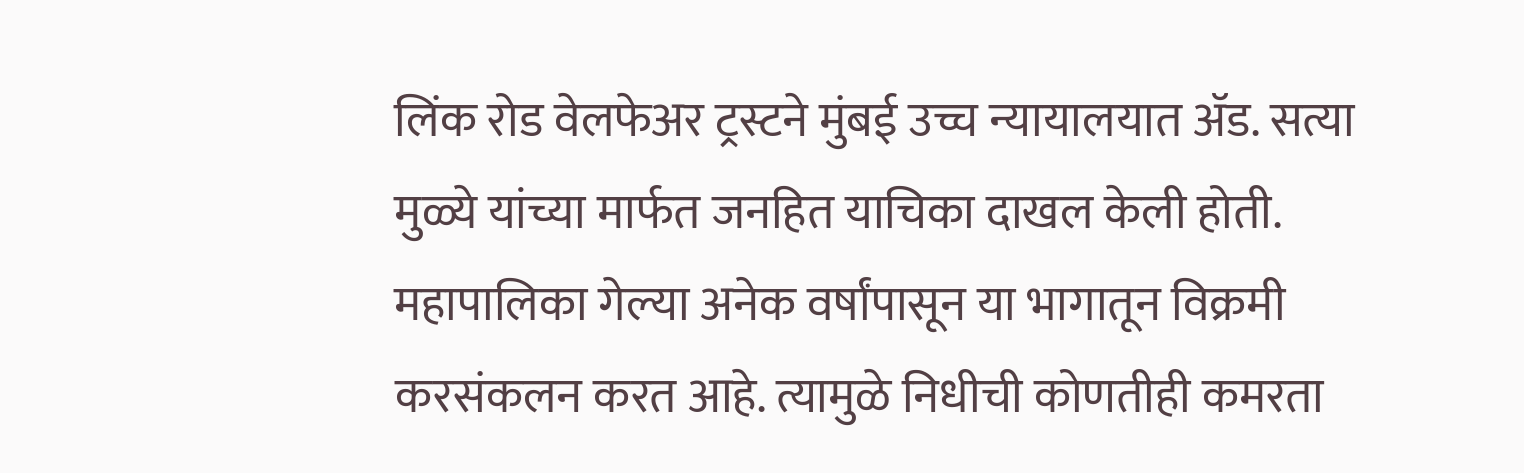लिंक रोड वेलफेअर ट्रस्टने मुंबई उच्च न्यायालयात ॲड. सत्या मुळ्ये यांच्या मार्फत जनहित याचिका दाखल केली होती.
महापालिका गेल्या अनेक वर्षांपासून या भागातून विक्रमी करसंकलन करत आहे. त्यामुळे निधीची कोणतीही कमरता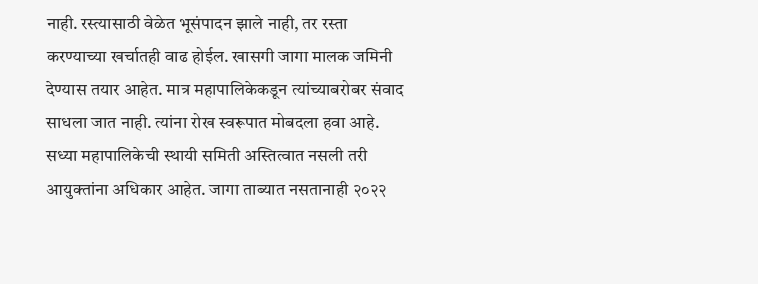नाही. रस्त्यासाठी वेळेत भूसंपादन झाले नाही, तर रस्ता करण्याच्या खर्चातही वाढ होईल. खासगी जागा मालक जमिनी देण्यास तयार आहेत. मात्र महापालिकेकडून त्यांच्याबरोबर संवाद साधला जात नाही. त्यांना रोख स्वरूपात मोबदला हवा आहे. सध्या महापालिकेची स्थायी समिती अस्तित्वात नसली तरी आयुक्तांना अधिकार आहेत. जागा ताब्यात नसतानाही २०२२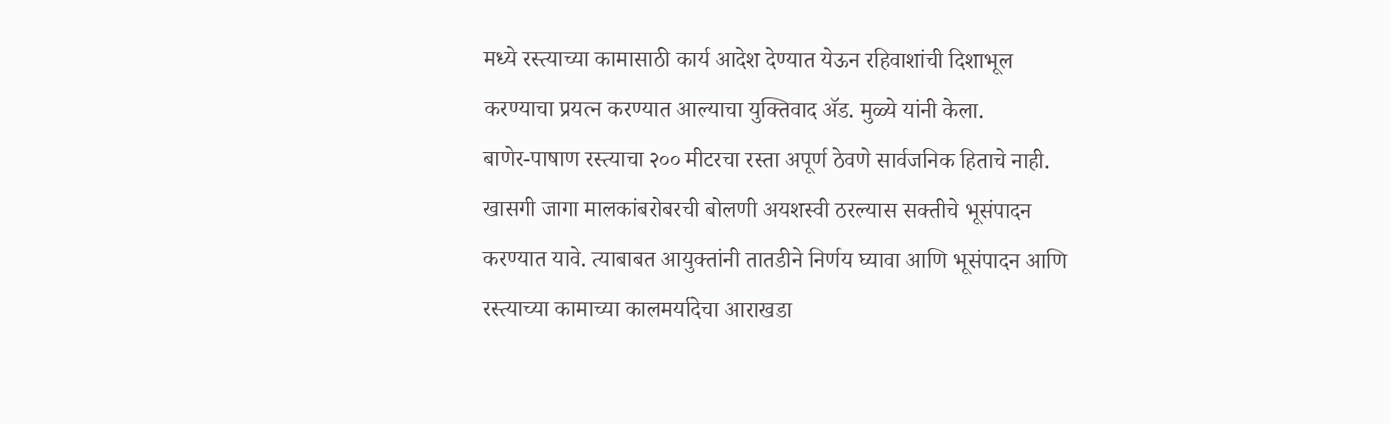मध्ये रस्त्याच्या कामासाठी कार्य आदेश देण्यात येऊन रहिवाशांची दिशाभूल करण्याचा प्रयत्न करण्यात आल्याचा युक्तिवाद ॲड. मुळ्ये यांनी केला.
बाणेर-पाषाण रस्त्याचा २०० मीटरचा रस्ता अपूर्ण ठेवणे सार्वजनिक हिताचे नाही. खासगी जागा मालकांबरोबरची बोलणी अयशस्वी ठरल्यास सक्तीचे भूसंपादन करण्यात यावे. त्याबाबत आयुक्तांनी तातडीने निर्णय घ्यावा आणि भूसंपादन आणि रस्त्याच्या कामाच्या कालमर्यादेचा आराखडा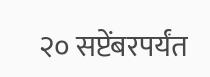२० सप्टेंबरपर्यंत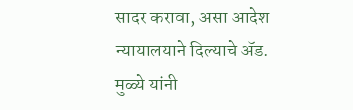सादर करावा, असा आदेश न्यायालयाने दिल्याचे ॲड. मुळ्ये यांनी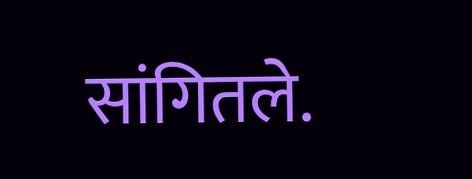सांगितले.